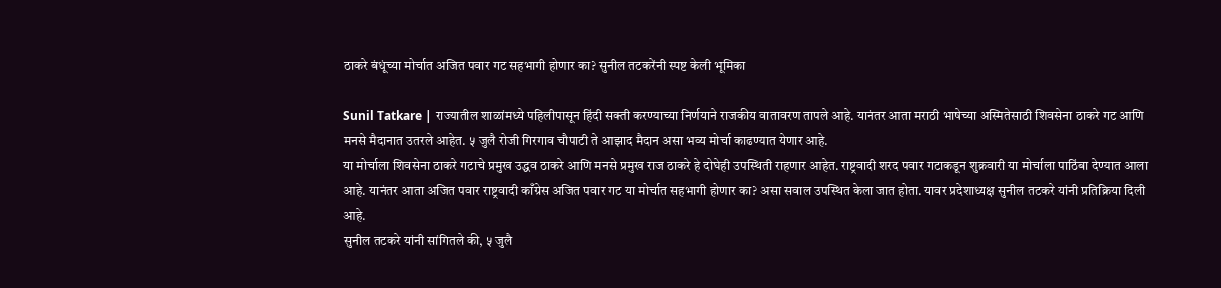ठाकरे बंधूंच्या मोर्चात अजित पवार गट सहभागी होणार का? सुनील तटकरेंनी स्पष्ट केली भूमिका

Sunil Tatkare | राज्यातील शाळांमध्ये पहिलीपासून हिंदी सक्ती करण्याच्या निर्णयाने राजकीय वातावरण तापले आहे. यानंतर आता मराठी भाषेच्या अस्मितेसाठी शिवसेना ठाकरे गट आणि मनसे मैदानात उतरले आहेत. ५ जुलै रोजी गिरगाव चौपाटी ते आझाद मैदान असा भव्य मोर्चा काढण्यात येणार आहे.
या मोर्चाला शिवसेना ठाकरे गटाचे प्रमुख उद्धव ठाकरे आणि मनसे प्रमुख राज ठाकरे हे दोघेही उपस्थिती राहणार आहेत. राष्ट्रवादी शरद पवार गटाकडून शुक्रवारी या मोर्चाला पाठिंबा देण्यात आला आहे. यानंतर आता अजित पवार राष्ट्रवादी काँग्रेस अजित पवार गट या मोर्चात सहभागी होणार का? असा सवाल उपस्थित केला जात होता. यावर प्रदेशाध्यक्ष सुनील तटकरे यांनी प्रतिक्रिया दिली आहे.
सुनील तटकरे यांनी सांगितले की, ५ जुलै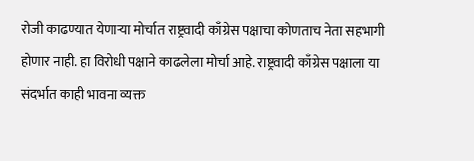रोजी काढण्यात येणाऱ्या मोर्चात राष्ट्रवादी काँग्रेस पक्षाचा कोणताच नेता सहभागी होणार नाही. हा विरोधी पक्षाने काढलेला मोर्चा आहे. राष्ट्रवादी काँग्रेस पक्षाला या संदर्भात काही भावना व्यक्त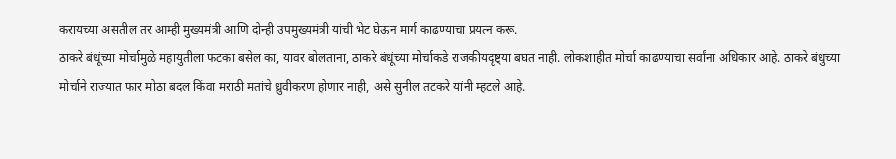करायच्या असतील तर आम्ही मुख्यमंत्री आणि दोन्ही उपमुख्यमंत्री यांची भेट घेऊन मार्ग काढण्याचा प्रयत्न करू.
ठाकरे बंधूंच्या मोर्चामुळे महायुतीला फटका बसेल का, यावर बोलताना, ठाकरे बंधूंच्या मोर्चाकडे राजकीयदृष्ट्या बघत नाही. लोकशाहीत मोर्चा काढण्याचा सर्वांना अधिकार आहे. ठाकरे बंधुच्या मोर्चाने राज्यात फार मोठा बदल किंवा मराठी मतांचे ध्रुवीकरण होणार नाही, असे सुनील तटकरे यांनी म्हटले आहे.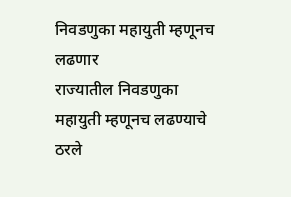निवडणुका महायुती म्हणूनच लढणार
राज्यातील निवडणुका महायुती म्हणूनच लढण्याचे ठरले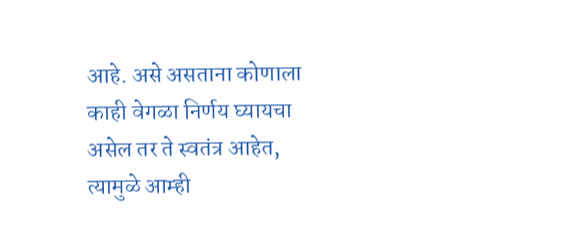आहे. असे असताना कोणाला काही वेगळा निर्णय घ्यायचा असेल तर ते स्वतंत्र आहेत, त्यामुळे आम्ही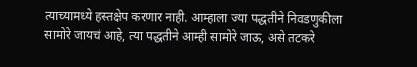त्याच्यामध्ये हस्तक्षेप करणार नाही. आम्हाला ज्या पद्धतीने निवडणुकीला सामोरे जायचं आहे, त्या पद्धतीने आम्ही सामोरे जाऊ, असे तटकरे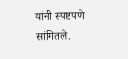यांनी स्पष्टपणे सांगितले.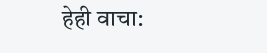हेही वाचा: